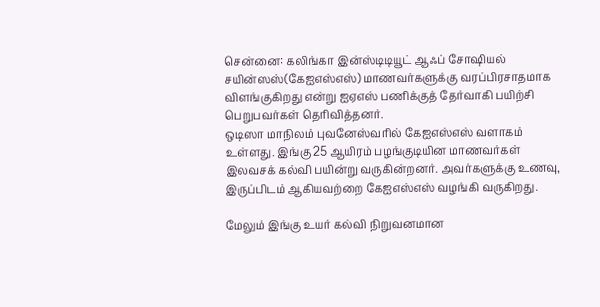சென்னை: கலிங்கா இன்ஸ்டிடியூட் ஆஃப் சோஷியல் சயின்ஸஸ்(கேஐஎஸ்எஸ்) மாணவர்களுக்கு வரப்பிரசாதமாக விளங்குகிறது என்று ஐஏஎஸ் பணிக்குத் தேர்வாகி பயிற்சி பெறுபவர்கள் தெரிவித்தனர்.
ஒடிஸா மாநிலம் புவனேஸ்வரில் கேஐஎஸ்எஸ் வளாகம் உள்ளது. இங்கு 25 ஆயிரம் பழங்குடியின மாணவர்கள் இலவசக் கல்வி பயின்று வருகின்றனர். அவர்களுக்கு உணவு, இருப்பிடம் ஆகியவற்றை கேஐஎஸ்எஸ் வழங்கி வருகிறது.

மேலும் இங்கு உயர் கல்வி நிறுவனமான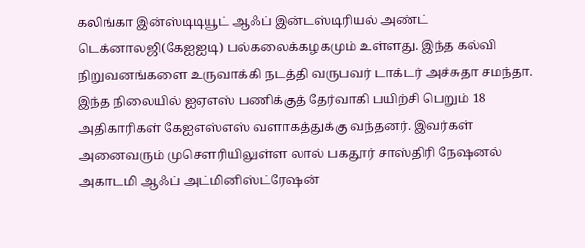கலிங்கா இன்ஸ்டிடியூட் ஆஃப் இன்டஸ்டிரியல் அண்ட் டெக்னாலஜி(கேஐஐடி) பல்கலைக்கழகமும் உள்ளது. இந்த கல்வி நிறுவனங்களை உருவாக்கி நடத்தி வருபவர் டாக்டர் அச்சுதா சமந்தா.
இந்த நிலையில் ஐஏஎஸ் பணிக்குத் தேர்வாகி பயிற்சி பெறும் 18 அதிகாரிகள் கேஐஎஸ்எஸ் வளாகத்துக்கு வந்தனர். இவர்கள் அனைவரும் முசௌரியிலுள்ள லால் பகதூர் சாஸ்திரி நேஷனல் அகாடமி ஆஃப் அட்மினிஸ்ட்ரேஷன்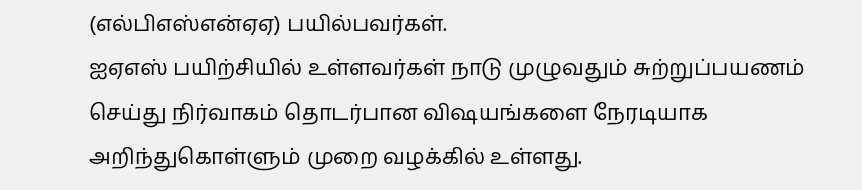(எல்பிஎஸ்என்ஏஏ) பயில்பவர்கள்.
ஐஏஎஸ் பயிற்சியில் உள்ளவர்கள் நாடு முழுவதும் சுற்றுப்பயணம் செய்து நிர்வாகம் தொடர்பான விஷயங்களை நேரடியாக அறிந்துகொள்ளும் முறை வழக்கில் உள்ளது.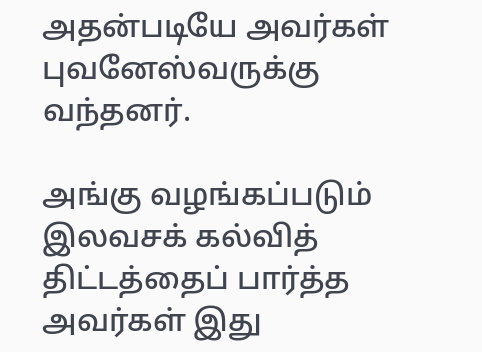அதன்படியே அவர்கள் புவனேஸ்வருக்கு வந்தனர்.

அங்கு வழங்கப்படும் இலவசக் கல்வித் திட்டத்தைப் பார்த்த அவர்கள் இது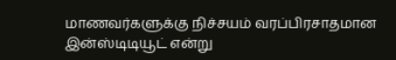மாணவர்களுக்கு நிச்சயம் வரப்பிரசாதமான இன்ஸ்டிடியூட் என்று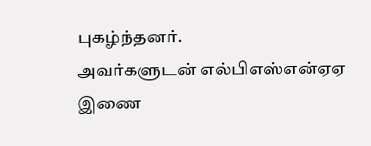புகழ்ந்தனர்.
அவர்களுடன் எல்பிஎஸ்என்ஏஏ இணை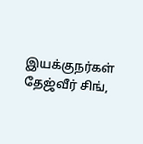இயக்குநர்கள் தேஜ்வீர் சிங்,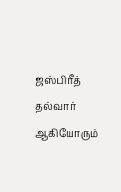ஜஸ்பிரீத் தல்வார் ஆகியோரும்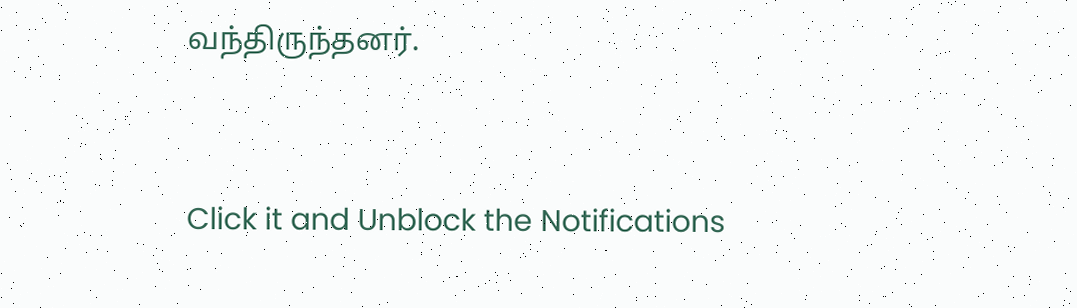வந்திருந்தனர்.


Click it and Unblock the Notifications